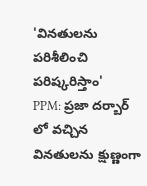'వినతులను పరిశీలించి పరిష్కరిస్తాం'
PPM: ప్రజా దర్బార్ లో వచ్చిన వినతులను క్షుణ్ణంగా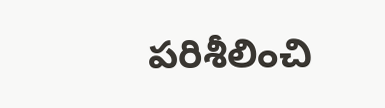పరిశీలించి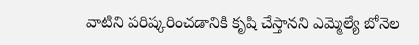వాటిని పరిష్కరించడానికి కృషి చేస్తానని ఎమ్మెల్యే బోనెల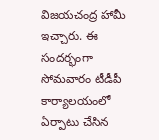విజయచంద్ర హామీ ఇచ్చారు. ఈ సందర్భంగా సోమవారం టీడీపీ కార్యాలయంలో ఏర్పాటు చేసిన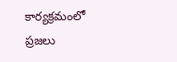కార్యక్రమంలో ప్రజలు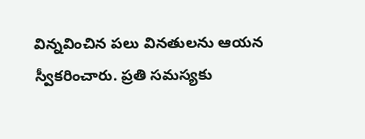విన్నవించిన పలు వినతులను ఆయన స్వీకరించారు. ప్రతి సమస్యకు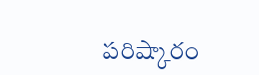పరిష్కారం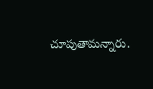చూపుతామన్నారు.